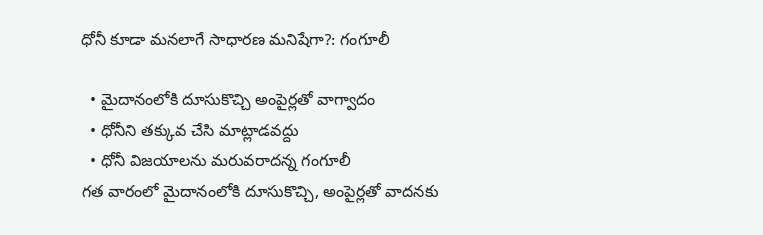ధోనీ కూడా మనలాగే సాధారణ మనిషేగా?: గంగూలీ

  • మైదానంలోకి దూసుకొచ్చి అంపైర్లతో వాగ్వాదం
  • ధోనీని తక్కువ చేసి మాట్లాడవద్దు
  • ధోనీ విజయాలను మరువరాదన్న గంగూలీ
గత వారంలో మైదానంలోకి దూసుకొచ్చి, అంపైర్లతో వాదనకు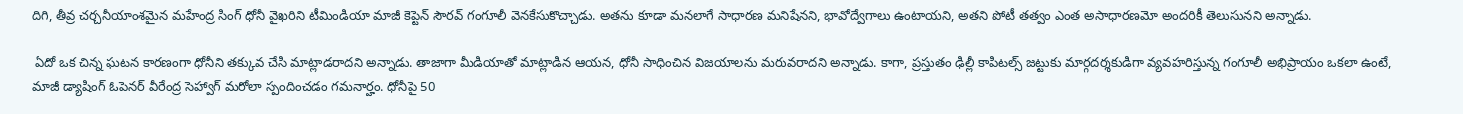దిగి, తీవ్ర చర్చనీయాంశమైన మహేంద్ర సింగ్ ధోనీ వైఖరిని టీమిండియా మాజీ కెప్టెన్ సౌరవ్ గంగూలీ వెనకేసుకొచ్చాడు. అతను కూడా మనలాగే సాధారణ మనిషేనని, భావోద్వేగాలు ఉంటాయని, అతని పోటీ తత్వం ఎంత అసాధారణమో అందరికీ తెలుసునని అన్నాడు.

 ఏదో ఒక చిన్న ఘటన కారణంగా ధోనీని తక్కువ చేసి మాట్లాడరాదని అన్నాడు. తాజాగా మీడియాతో మాట్లాడిన ఆయన, ధోనీ సాధించిన విజయాలను మరువరాదని అన్నాడు. కాగా, ప్రస్తుతం ఢిల్లీ కాపిటల్స్ జట్టుకు మార్గదర్శకుడిగా వ్యవహరిస్తున్న గంగూలీ అభిప్రాయం ఒకలా ఉంటే, మాజీ డ్యాషింగ్ ఓపెనర్ వీరేంద్ర సెహ్వాగ్‌ మరోలా స్పందించడం గమనార్హం. ధోనీపై 50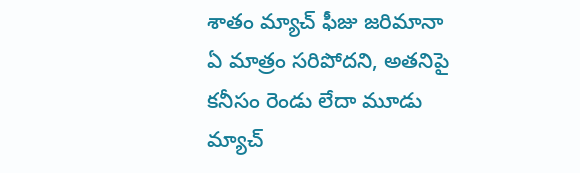శాతం మ్యాచ్ ఫీజు జరిమానా ఏ మాత్రం సరిపోదని, అతనిపై కనీసం రెండు లేదా మూడు మ్యాచ్‌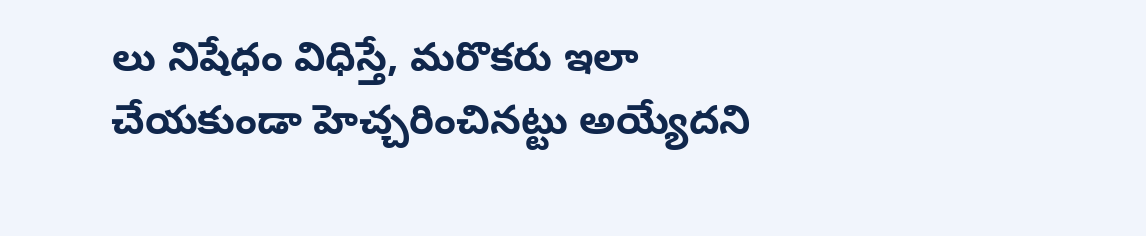లు నిషేధం విధిస్తే, మరొకరు ఇలా చేయకుండా హెచ్చరించినట్టు అయ్యేదని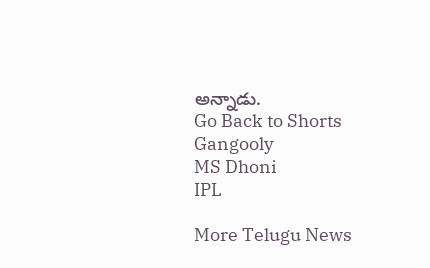అన్నాడు.
Go Back to Shorts
Gangooly
MS Dhoni
IPL

More Telugu News